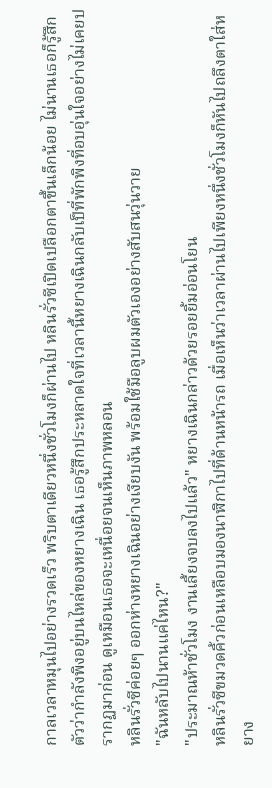กาลเวลาหมุนไปอย่างรวดเร็ว พริบตาเดียวหนึ่งชั่วโมงก็ผ่านไป หลินรั่วซีเปิดเปลือกตาขึ้นเล็กน้อย ไม่นานเธอก็รู้สึกตัวว่ากำลังพิงอยู่บนไหล่ของหยางเฉิน เธอรู้สึกประหลาดใจที่เวลานี้หยางเฉินกลับเป็ที่พักพิงที่อบอุ่นใจอย่างไม่เคยปรากฏมาก่อน ดูเหมือนเธอจะเหนื่อยจนเห็นภาพหลอน
หลินรั่วซีค่อยๆ ออกห่างหยางเฉินอย่างเงียบงัน พร้อมใช้มือลูบผมตัวเองอย่างสับสนวุ่นวาย
"ฉันหลับไปนานแค่ไหน?"
"ประมาณห้าชั่วโมง งานเลี้ยงจบลงไปแล้ว" หยางเฉินกล่าวด้วยรอยยิ้มอ่อนโยน
หลินรั่วซีขมวดคิ้วก่อนเหลือบมองนาฬิกาไปที่ด้านหน้ารถ เมื่อเห็นว่าเวลาผ่านไปเพียงหนึ่งชั่วโมงก็หันไปถลึงตาใส่หยาง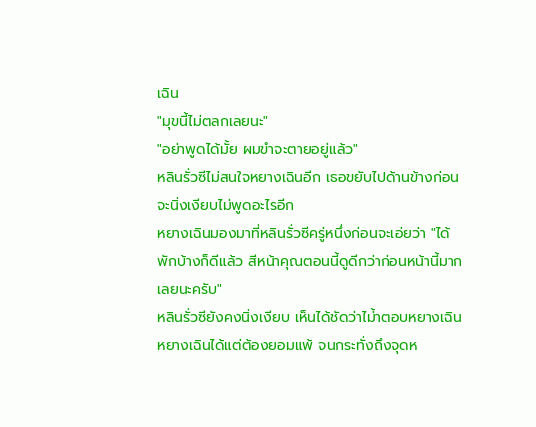เฉิน
"มุขนี้ไม่ตลกเลยนะ"
"อย่าพูดได้มั้ย ผมขำจะตายอยู่แล้ว"
หลินรั่วซีไม่สนใจหยางเฉินอีก เธอขยับไปด้านข้างก่อนจะนิ่งเงียบไม่พูดอะไรอีก
หยางเฉินมองมาที่หลินรั่วซีครู่หนึ่งก่อนจะเอ่ยว่า "ได้พักบ้างก็ดีแล้ว สีหน้าคุณตอนนี้ดูดีกว่าก่อนหน้านี้มากเลยนะครับ"
หลินรั่วซียังคงนิ่งเงียบ เห็นได้ชัดว่าไม่้าตอบหยางเฉิน
หยางเฉินได้แต่ต้องยอมแพ้ จนกระทั่งถึงจุดห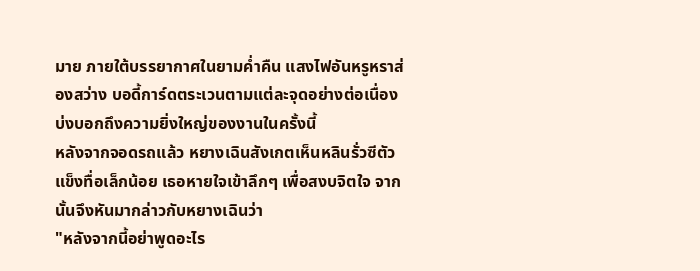มาย ภายใต้บรรยากาศในยามค่ำคืน แสงไฟอันหรูหราส่องสว่าง บอดี้การ์ดตระเวนตามแต่ละจุดอย่างต่อเนื่อง บ่งบอกถึงความยิ่งใหญ่ของงานในครั้งนี้
หลังจากจอดรถแล้ว หยางเฉินสังเกตเห็นหลินรั่วซีตัวแข็งทื่อเล็กน้อย เธอหายใจเข้าลึกๆ เพื่อสงบจิตใจ จากนั้นจึงหันมากล่าวกับหยางเฉินว่า
"หลังจากนี้อย่าพูดอะไร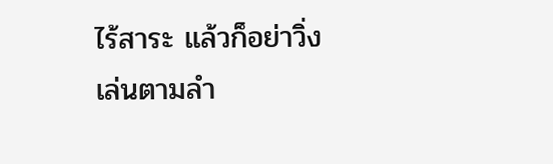ไร้สาระ แล้วก็อย่าวิ่งเล่นตามลำ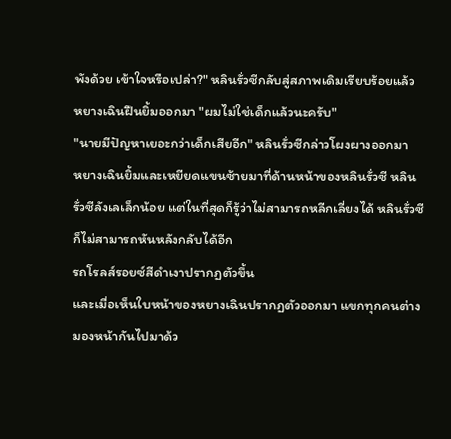พังด้วย เข้าใจหรือเปล่า?" หลินรั่วซีกลับสู่สภาพเดิมเรียบร้อยแล้ว
หยางเฉินฝืนยิ้มออกมา "ผมไม่ใช่เด็กแล้วนะครับ"
"นายมีปัญหาเยอะกว่าเด็กเสียอีก" หลินรั่วซีกล่าวโผงผางออกมา
หยางเฉินยิ้มและเหยียดแขนซ้ายมาที่ด้านหน้าของหลินรั่วซี หลินรั่วซีลังเลเล็กน้อย แต่ในที่สุดก็รู้ว่าไม่สามารถหลีกเลี่ยงได้ หลินรั่วซีก็ไม่สามารถหันหลังกลับได้อีก
รถโรลส์รอยซ์สีดำเงาปรากฏตัวขึ้น
และเมื่อเห็นใบหน้าของหยางเฉินปรากฏตัวออกมา แขกทุกคนต่างมองหน้ากันไปมาด้ว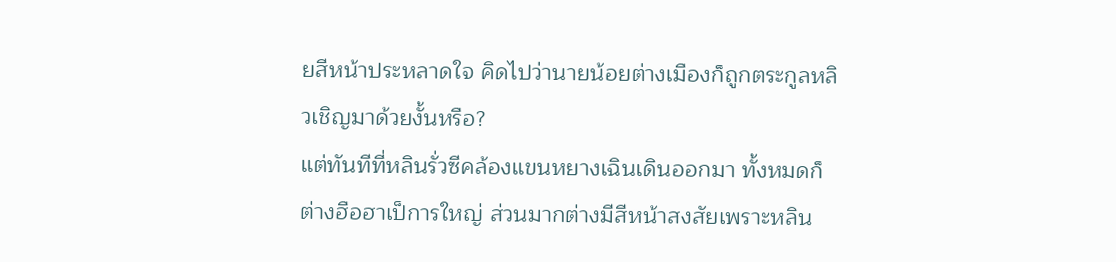ยสีหน้าประหลาดใจ คิดไปว่านายน้อยต่างเมืองก็ถูกตระกูลหลิวเชิญมาด้วยงั้นหรือ?
แต่ทันทีที่หลินรั่วซีคล้องแขนหยางเฉินเดินออกมา ทั้งหมดก็ต่างฮือฮาเป็การใหญ่ ส่วนมากต่างมีสีหน้าสงสัยเพราะหลิน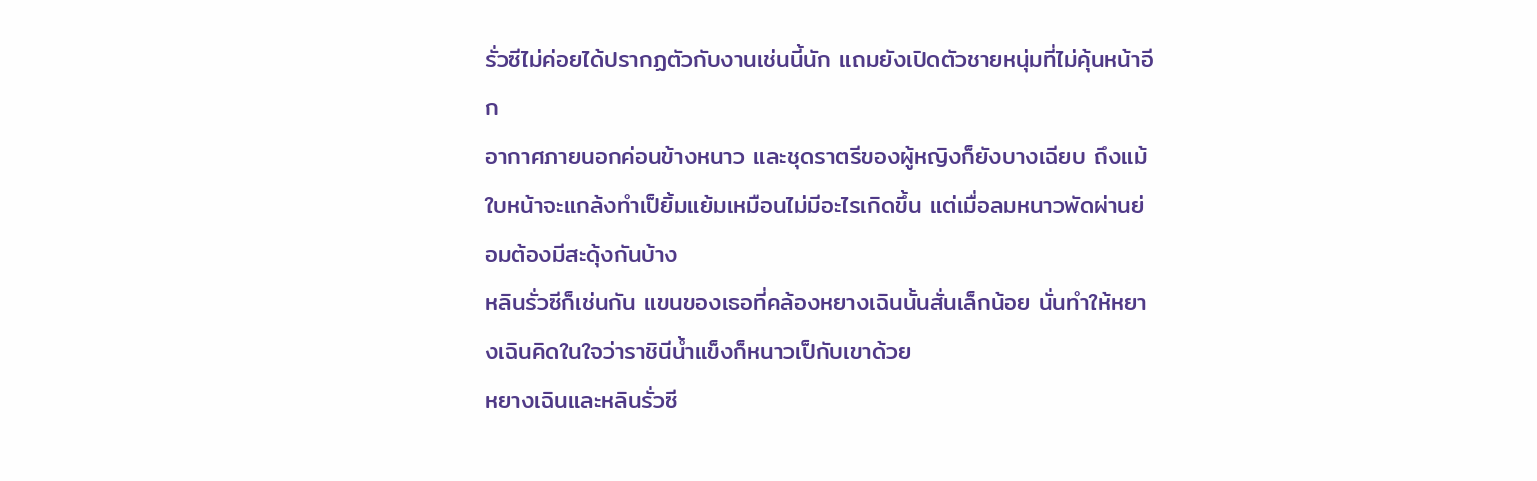รั่วซีไม่ค่อยได้ปรากฏตัวกับงานเช่นนี้นัก แถมยังเปิดตัวชายหนุ่มที่ไม่คุ้นหน้าอีก
อากาศภายนอกค่อนข้างหนาว และชุดราตรีของผู้หญิงก็ยังบางเฉียบ ถึงแม้ใบหน้าจะแกล้งทำเป็ยิ้มแย้มเหมือนไม่มีอะไรเกิดขึ้น แต่เมื่อลมหนาวพัดผ่านย่อมต้องมีสะดุ้งกันบ้าง
หลินรั่วซีก็เช่นกัน แขนของเธอที่คล้องหยางเฉินนั้นสั่นเล็กน้อย นั่นทำให้หยางเฉินคิดในใจว่าราชินีน้ำแข็งก็หนาวเป็กับเขาด้วย
หยางเฉินและหลินรั่วซี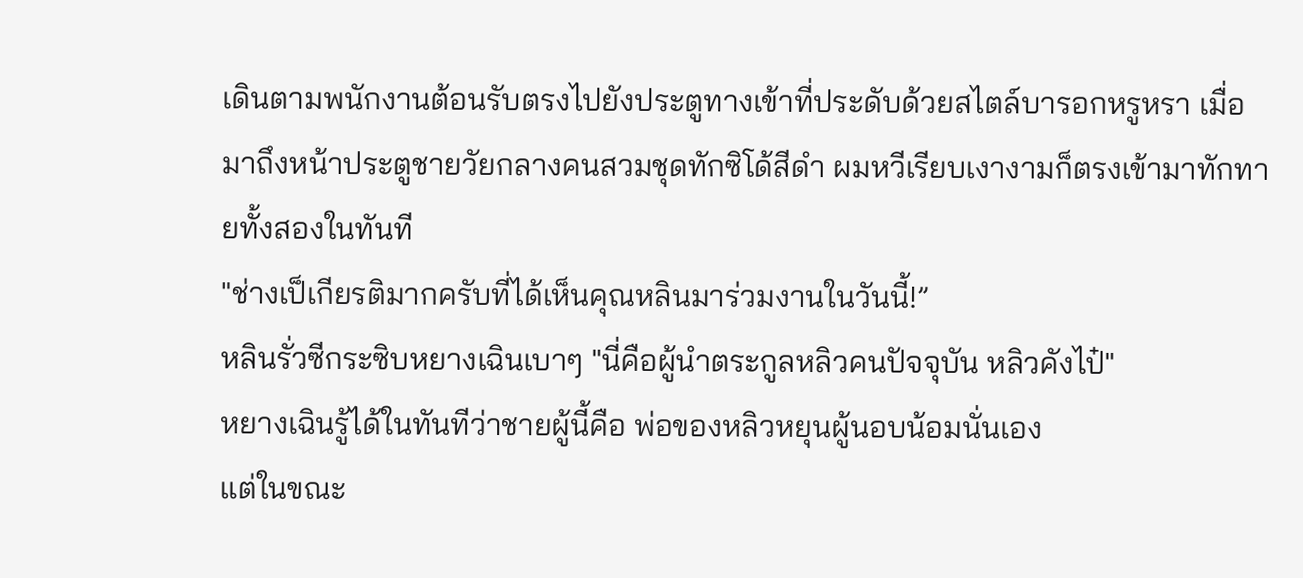เดินตามพนักงานต้อนรับตรงไปยังประตูทางเข้าที่ประดับด้วยสไตล์บารอกหรูหรา เมื่อมาถึงหน้าประตูชายวัยกลางคนสวมชุดทักซิโด้สีดำ ผมหวีเรียบเงางามก็ตรงเข้ามาทักทายทั้งสองในทันที
"ช่างเป็เกียรติมากครับที่ได้เห็นคุณหลินมาร่วมงานในวันนี้!”
หลินรั่วซีกระซิบหยางเฉินเบาๆ "นี่คือผู้นำตระกูลหลิวคนปัจจุบัน หลิวคังไป๋"
หยางเฉินรู้ได้ในทันทีว่าชายผู้นี้คือ พ่อของหลิวหยุนผู้นอบน้อมนั่นเอง
แต่ในขณะ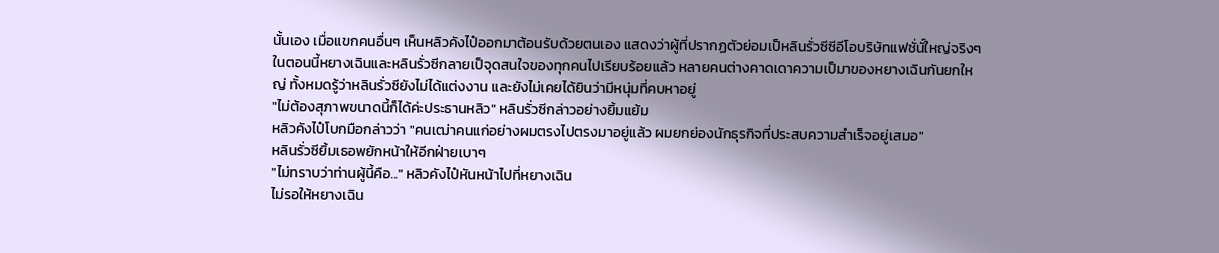นั้นเอง เมื่อแขกคนอื่นๆ เห็นหลิวคังไป๋ออกมาต้อนรับด้วยตนเอง แสดงว่าผู้ที่ปรากฏตัวย่อมเป็หลินรั่วซีซีอีโอบริษัทแฟชั่นั์ใหญ่จริงๆ
ในตอนนี้หยางเฉินและหลินรั่วซีกลายเป็จุดสนใจของทุกคนไปเรียบร้อยแล้ว หลายคนต่างคาดเดาความเป็มาของหยางเฉินกันยกใหญ่ ทั้งหมดรู้ว่าหลินรั่วซียังไม่ได้แต่งงาน และยังไม่เคยได้ยินว่ามีหนุ่มที่คบหาอยู่
"ไม่ต้องสุภาพขนาดนี้ก็ได้ค่ะประธานหลิว" หลินรั่วซีกล่าวอย่างยิ้มแย้ม
หลิวคังไป๋โบกมือกล่าวว่า "คนเฒ่าคนแก่อย่างผมตรงไปตรงมาอยู่แล้ว ผมยกย่องนักธุรกิจที่ประสบความสำเร็จอยู่เสมอ"
หลินรั่วซียิ้มเธอพยักหน้าให้อีกฝ่ายเบาๆ
"ไม่ทราบว่าท่านผู้นี้คือ..." หลิวคังไป๋หันหน้าไปที่หยางเฉิน
ไม่รอให้หยางเฉิน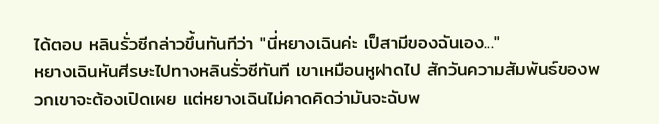ได้ตอบ หลินรั่วซีกล่าวขึ้นทันทีว่า "นี่หยางเฉินค่ะ เป็สามีของฉันเอง..."
หยางเฉินหันศีรษะไปทางหลินรั่วซีทันที เขาเหมือนหูฝาดไป สักวันความสัมพันธ์ของพวกเขาจะต้องเปิดเผย แต่หยางเฉินไม่คาดคิดว่ามันจะฉับพ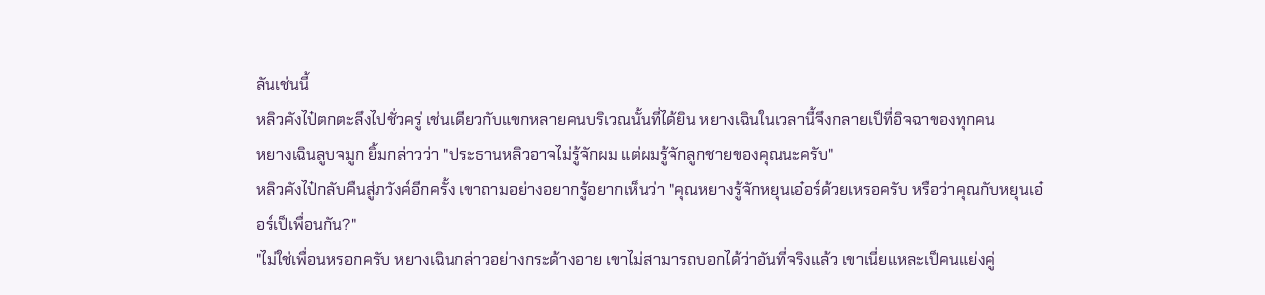ลันเช่นนี้
หลิวคังไป๋ตกตะลึงไปชั่วครู่ เช่นเดียวกับแขกหลายคนบริเวณนั้นที่ได้ยิน หยางเฉินในเวลานี้จึงกลายเป็ที่อิจฉาของทุกคน
หยางเฉินลูบจมูก ยิ้มกล่าวว่า "ประธานหลิวอาจไม่รู้จักผม แต่ผมรู้จักลูกชายของคุณนะครับ"
หลิวคังไป๋กลับคืนสู่ภวังค์อีกครั้ง เขาถามอย่างอยากรู้อยากเห็นว่า "คุณหยางรู้จักหยุนเอ๋อร์ด้วยเหรอครับ หรือว่าคุณกับหยุนเอ๋อร์เป็เพื่อนกัน?"
"ไม่ใช่เพื่อนหรอกครับ หยางเฉินกล่าวอย่างกระด้างอาย เขาไม่สามารถบอกได้ว่าอันที่จริงแล้ว เขาเนี่ยแหละเป็คนแย่งคู่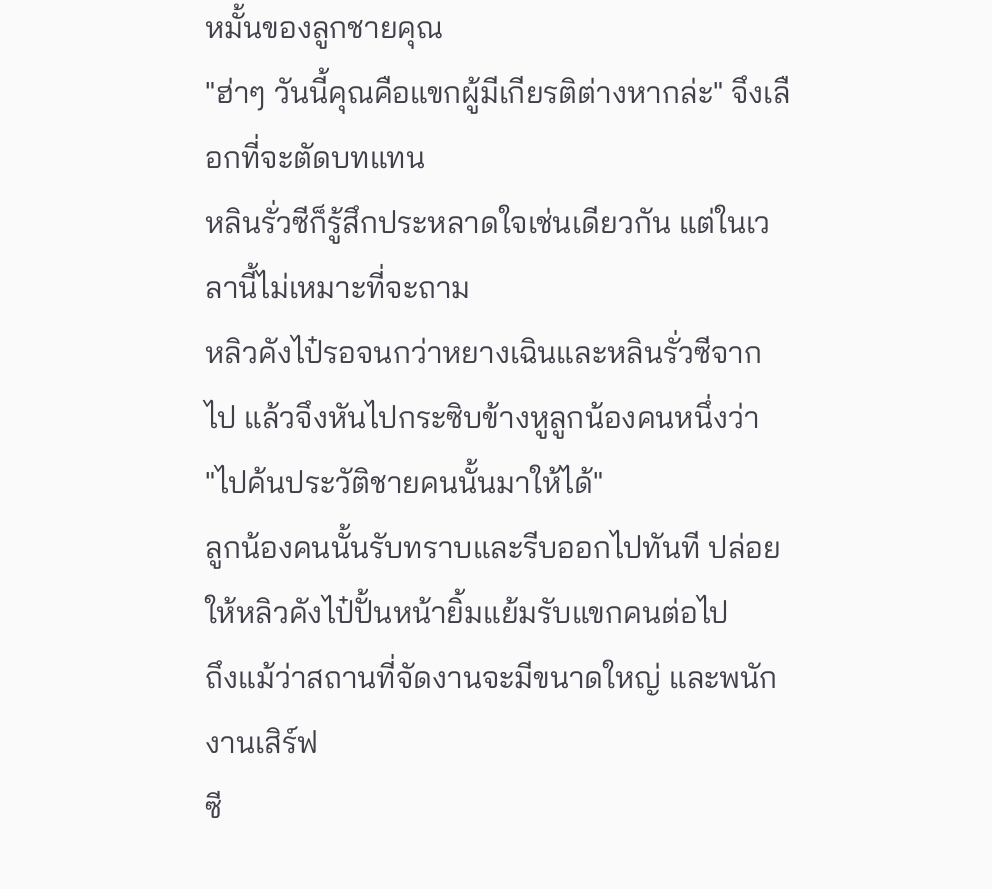หมั้นของลูกชายคุณ
"ฮ่าๆ วันนี้คุณคือแขกผู้มีเกียรติต่างหากล่ะ" จึงเลือกที่จะตัดบทแทน
หลินรั่วซีก็รู้สึกประหลาดใจเช่นเดียวกัน แต่ในเวลานี้ไม่เหมาะที่จะถาม
หลิวคังไป๋รอจนกว่าหยางเฉินและหลินรั่วซีจากไป แล้วจึงหันไปกระซิบข้างหูลูกน้องคนหนึ่งว่า
"ไปค้นประวัติชายคนนั้นมาให้ได้"
ลูกน้องคนนั้นรับทราบและรีบออกไปทันที ปล่อยให้หลิวคังไป๋ปั้นหน้ายิ้มแย้มรับแขกคนต่อไป
ถึงแม้ว่าสถานที่จัดงานจะมีขนาดใหญ่ และพนักงานเสิร์ฟ
ซี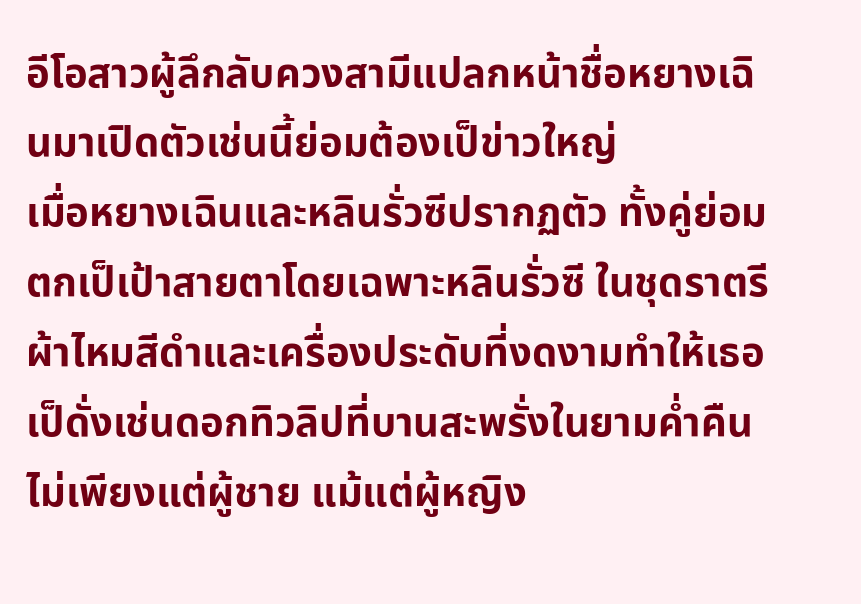อีโอสาวผู้ลึกลับควงสามีแปลกหน้าชื่อหยางเฉินมาเปิดตัวเช่นนี้ย่อมต้องเป็ข่าวใหญ่
เมื่อหยางเฉินและหลินรั่วซีปรากฏตัว ทั้งคู่ย่อมตกเป็เป้าสายตาโดยเฉพาะหลินรั่วซี ในชุดราตรีผ้าไหมสีดำและเครื่องประดับที่งดงามทำให้เธอเป็ดั่งเช่นดอกทิวลิปที่บานสะพรั่งในยามค่ำคืน ไม่เพียงแต่ผู้ชาย แม้แต่ผู้หญิง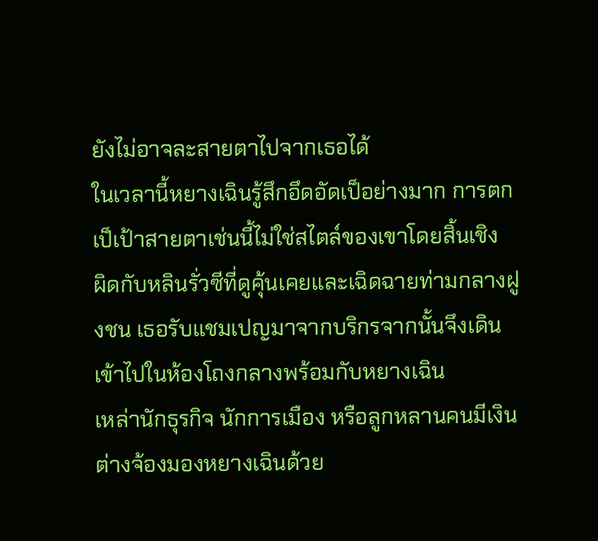ยังไม่อาจละสายตาไปจากเธอได้
ในเวลานี้หยางเฉินรู้สึกอึดอัดเป็อย่างมาก การตกเป็เป้าสายตาเช่นนี้ไม่ใช่สไตล์ของเขาโดยสิ้นเชิง
ผิดกับหลินรั่วซีที่ดูคุ้นเคยและเฉิดฉายท่ามกลางฝูงชน เธอรับแชมเปญมาจากบริกรจากนั้นจึงเดินเข้าไปในห้องโถงกลางพร้อมกับหยางเฉิน
เหล่านักธุรกิจ นักการเมือง หรือลูกหลานคนมีเงินต่างจ้องมองหยางเฉินด้วย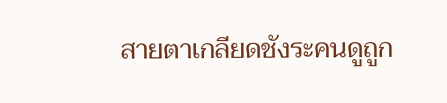สายตาเกลียดชังระคนดูถูก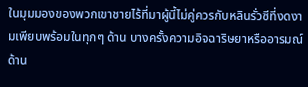ในมุมมองของพวกเขาชายไร้ที่มาผู้นี้ไม่คู่ควรกับหลินรั่วซีที่งดงามเพียบพร้อมในทุกๆ ด้าน บางครั้งความอิจฉาริษยาหรืออารมณ์ด้าน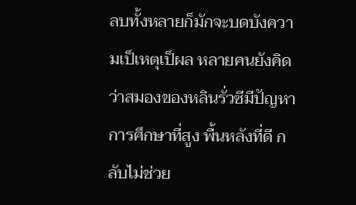ลบทั้งหลายก็มักจะบดบังความเป็เหตุเป็ผล หลายคนยังคิดว่าสมองของหลินรั่วซีมีปัญหา การศึกษาที่สูง พื้นหลังที่ดี กลับไม่ช่วย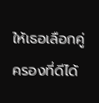ให้เธอเลือกคู่ครองที่ดีได้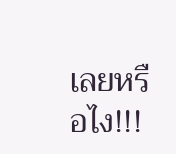เลยหรือไง!!!